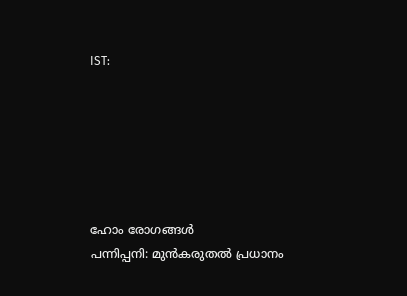IST:






ഹോം രോഗങ്ങള്‍
പന്നിപ്പനി: മുന്‍കരുതല്‍ പ്രധാനം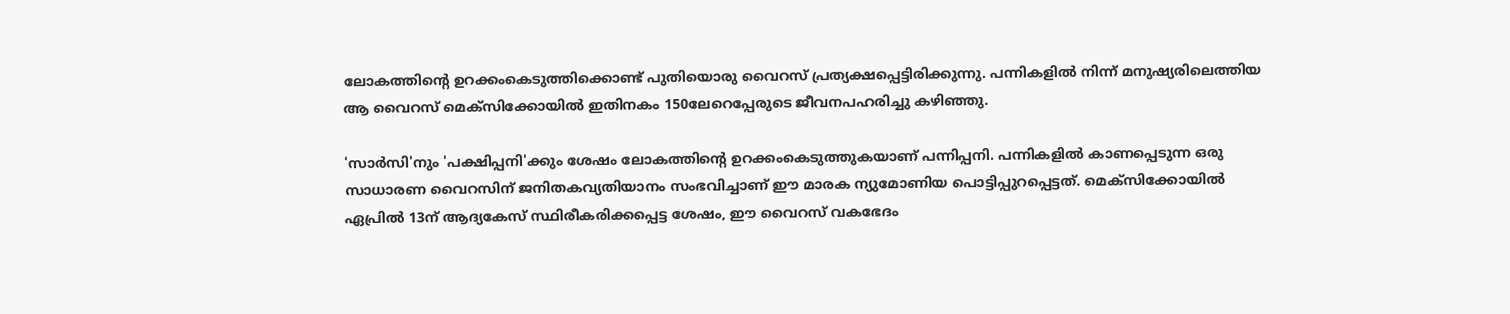ലോകത്തിന്റെ ഉറക്കംകെടുത്തിക്കൊണ്ട് പുതിയൊരു വൈറസ് പ്രത്യക്ഷപ്പെട്ടിരിക്കുന്നു. പന്നികളില്‍ നിന്ന് മനുഷ്യരിലെത്തിയ ആ വൈറസ് മെക്‌സിക്കോയില്‍ ഇതിനകം 150ലേറെപ്പേരുടെ ജീവനപഹരിച്ചു കഴിഞ്ഞു.

'സാര്‍സി'നും 'പക്ഷിപ്പനി'ക്കും ശേഷം ലോകത്തിന്റെ ഉറക്കംകെടുത്തുകയാണ് പന്നിപ്പനി. പന്നികളില്‍ കാണപ്പെടുന്ന ഒരു സാധാരണ വൈറസിന് ജനിതകവ്യതിയാനം സംഭവിച്ചാണ് ഈ മാരക ന്യുമോണിയ പൊട്ടിപ്പുറപ്പെട്ടത്. മെക്‌സിക്കോയില്‍ ഏപ്രില്‍ 13ന് ആദ്യകേസ് സ്ഥിരീകരിക്കപ്പെട്ട ശേഷം, ഈ വൈറസ് വകഭേദം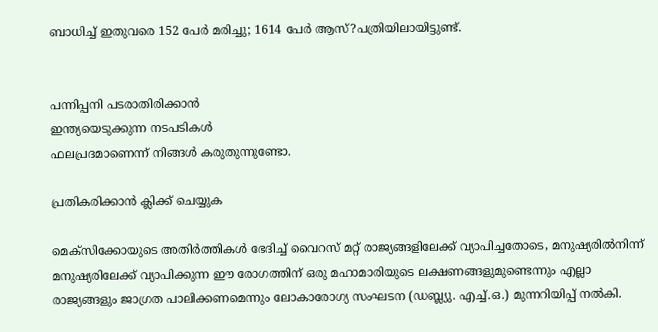ബാധിച്ച് ഇതുവരെ 152 പേര്‍ മരിച്ചു; 1614 പേര്‍ ആസ്?പത്രിയിലായിട്ടുണ്ട്.


പന്നിപ്പനി പടരാതിരിക്കാന്‍
ഇന്ത്യയെടുക്കുന്ന നടപടികള്‍
ഫലപ്രദമാണെന്ന് നിങ്ങള്‍ കരുതുന്നുണ്ടോ.

പ്രതികരിക്കാന്‍ ക്ലിക്ക് ചെയ്യുക

മെക്‌സിക്കോയുടെ അതിര്‍ത്തികള്‍ ഭേദിച്ച് വൈറസ് മറ്റ് രാജ്യങ്ങളിലേക്ക് വ്യാപിച്ചതോടെ, മനുഷ്യരില്‍നിന്ന് മനുഷ്യരിലേക്ക് വ്യാപിക്കുന്ന ഈ രോഗത്തിന് ഒരു മഹാമാരിയുടെ ലക്ഷണങ്ങളുമുണ്ടെന്നും എല്ലാ രാജ്യങ്ങളും ജാഗ്രത പാലിക്കണമെന്നും ലോകാരോഗ്യ സംഘടന (ഡബ്ല്യു. എച്ച്.ഒ.) മുന്നറിയിപ്പ് നല്‍കി.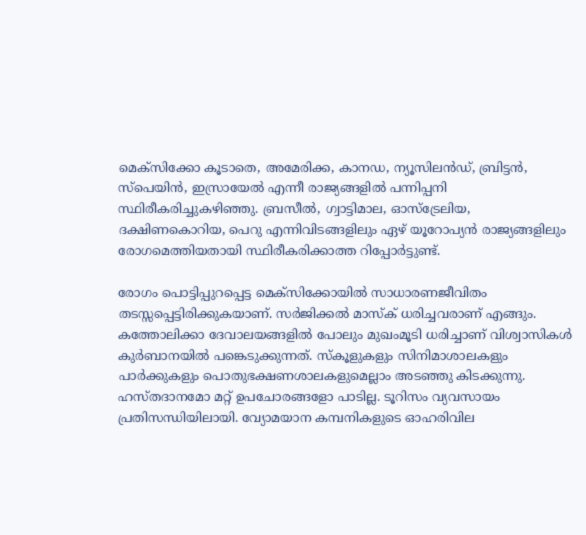മെക്‌സിക്കോ കൂടാതെ, അമേരിക്ക, കാനഡ, ന്യൂസിലന്‍ഡ്, ബ്രിട്ടന്‍, സ്‌പെയിന്‍, ഇസ്രായേല്‍ എന്നീ രാജ്യങ്ങളില്‍ പന്നിപ്പനി സ്ഥിരീകരിച്ചുകഴിഞ്ഞു. ബ്രസീല്‍, ഗ്വാട്ടിമാല, ഓസ്‌ട്രേലിയ, ദക്ഷിണകൊറിയ, പെറു എന്നിവിടങ്ങളിലും ഏഴ് യൂറോപ്യന്‍ രാജ്യങ്ങളിലും രോഗമെത്തിയതായി സ്ഥിരീകരിക്കാത്ത റിപ്പോര്‍ട്ടുണ്ട്.

രോഗം പൊട്ടിപ്പുറപ്പെട്ട മെക്‌സിക്കോയില്‍ സാധാരണജീവിതം തടസ്സപ്പെട്ടിരിക്കുകയാണ്. സര്‍ജിക്കല്‍ മാസ്‌ക് ധരിച്ചവരാണ് എങ്ങും. കത്തോലിക്കാ ദേവാലയങ്ങളില്‍ പോലും മുഖംമൂടി ധരിച്ചാണ് വിശ്വാസികള്‍ കുര്‍ബാനയില്‍ പങ്കെടുക്കുന്നത്. സ്‌കൂളുകളും സിനിമാശാലകളും പാര്‍ക്കുകളും പൊതുഭക്ഷണശാലകളുമെല്ലാം അടഞ്ഞു കിടക്കുന്നു. ഹസ്തദാനമോ മറ്റ് ഉപചോരങ്ങളോ പാടില്ല. ടൂറിസം വ്യവസായം പ്രതിസന്ധിയിലായി. വ്യോമയാന കമ്പനികളുടെ ഓഹരിവില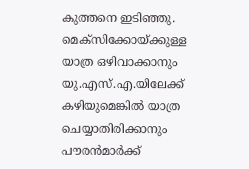കുത്തനെ ഇടിഞ്ഞു. മെക്‌സിക്കോയ്ക്കുള്ള യാത്ര ഒഴിവാക്കാനും യു.എസ്.എ.യിലേക്ക് കഴിയുമെങ്കില്‍ യാത്ര ചെയ്യാതിരിക്കാനും പൗരന്‍മാര്‍ക്ക്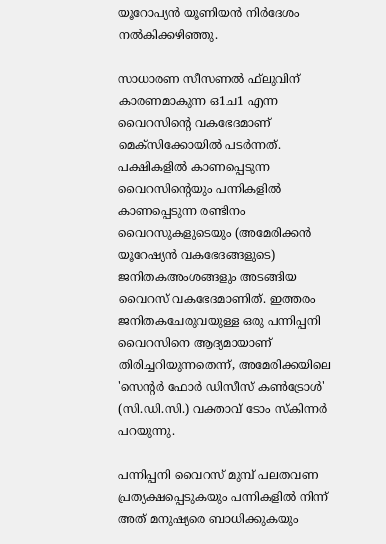യൂറോപ്യന്‍ യൂണിയന്‍ നിര്‍ദേശം നല്‍കിക്കഴിഞ്ഞു.

സാധാരണ സീസണല്‍ ഫ്‌ലുവിന് കാരണമാകുന്ന ഒ1ച1 എന്ന വൈറസിന്റെ വകഭേദമാണ് മെക്‌സിക്കോയില്‍ പടര്‍ന്നത്. പക്ഷികളില്‍ കാണപ്പെടുന്ന വൈറസിന്റെയും പന്നികളില്‍ കാണപ്പെടുന്ന രണ്ടിനം വൈറസുകളുടെയും (അമേരിക്കന്‍ യൂറേഷ്യന്‍ വകഭേദങ്ങളുടെ) ജനിതകഅംശങ്ങളും അടങ്ങിയ വൈറസ് വകഭേദമാണിത്. ഇത്തരം ജനിതകചേരുവയുള്ള ഒരു പന്നിപ്പനി വൈറസിനെ ആദ്യമായാണ് തിരിച്ചറിയുന്നതെന്ന്, അമേരിക്കയിലെ 'സെന്റര്‍ ഫോര്‍ ഡിസീസ് കണ്‍ട്രോള്‍' (സി.ഡി.സി.) വക്താവ് ടോം സ്‌കിന്നര്‍ പറയുന്നു.

പന്നിപ്പനി വൈറസ് മുമ്പ് പലതവണ പ്രത്യക്ഷപ്പെടുകയും പന്നികളില്‍ നിന്ന് അത് മനുഷ്യരെ ബാധിക്കുകയും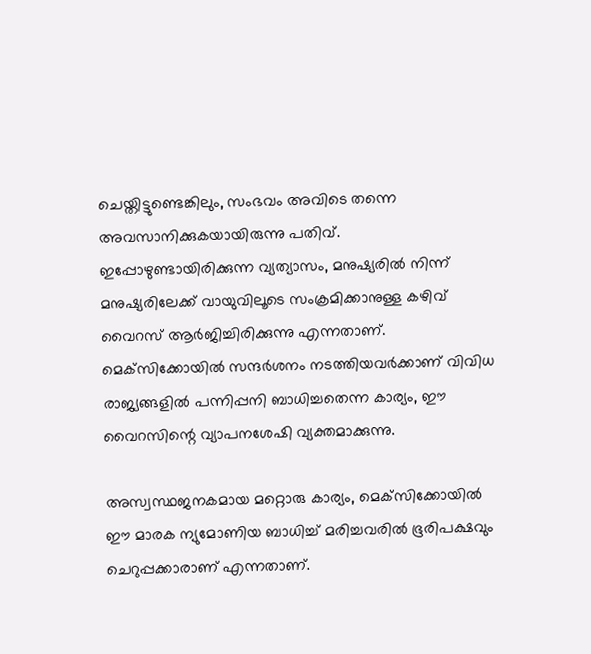ചെയ്തിട്ടുണ്ടെങ്കിലും, സംഭവം അവിടെ തന്നെ അവസാനിക്കുകയായിരുന്നു പതിവ്. ഇപ്പോഴുണ്ടായിരിക്കുന്ന വ്യത്യാസം, മനുഷ്യരില്‍ നിന്ന് മനുഷ്യരിലേക്ക് വായുവിലൂടെ സംക്രമിക്കാനുള്ള കഴിവ് വൈറസ് ആര്‍ജിച്ചിരിക്കുന്നു എന്നതാണ്. മെക്‌സിക്കോയില്‍ സന്ദര്‍ശനം നടത്തിയവര്‍ക്കാണ് വിവിധ രാജ്യങ്ങളില്‍ പന്നിപ്പനി ബാധിച്ചതെന്ന കാര്യം, ഈ വൈറസിന്റെ വ്യാപനശേഷി വ്യക്തമാക്കുന്നു.

അസ്വസ്ഥജനകമായ മറ്റൊരു കാര്യം, മെക്‌സിക്കോയില്‍ ഈ മാരക ന്യുമോണിയ ബാധിച്ച് മരിച്ചവരില്‍ ഭൂരിപക്ഷവും ചെറുപ്പക്കാരാണ് എന്നതാണ്.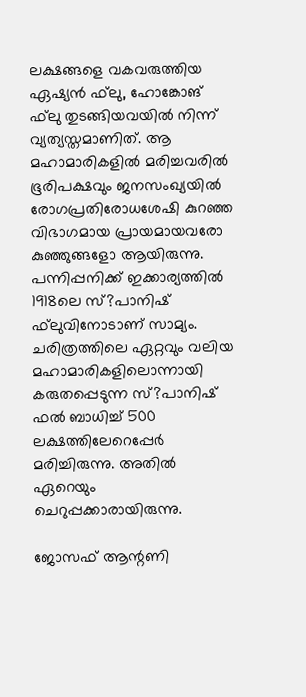ലക്ഷങ്ങളെ വകവരുത്തിയ ഏഷ്യന്‍ ഫ്‌ലു, ഹോങ്കോങ് ഫ്‌ലു തുടങ്ങിയവയില്‍ നിന്ന് വ്യത്യസ്തമാണിത്. ആ മഹാമാരികളില്‍ മരിച്ചവരില്‍ ഭൂരിപക്ഷവും ജനസംഖ്യയില്‍ രോഗപ്രതിരോധശേഷി കുറഞ്ഞ വിഭാഗമായ പ്രായമായവരോ കുഞ്ഞുങ്ങളോ ആയിരുന്നു. പന്നിപ്പനിക്ക് ഇക്കാര്യത്തില്‍ 1918ലെ സ്?പാനിഷ് ഫ്‌ലുവിനോടാണ് സാമ്യം. ചരിത്രത്തിലെ ഏറ്റവും വലിയ മഹാമാരികളിലൊന്നായി കരുതപ്പെടുന്ന സ്?പാനിഷ് ഫല്‍ ബാധിച്ച് 500 ലക്ഷത്തിലേറെപ്പേര്‍ മരിച്ചിരുന്നു. അതില്‍ ഏറെയും ചെറുപ്പക്കാരായിരുന്നു.

ജോസഫ് ആന്റണി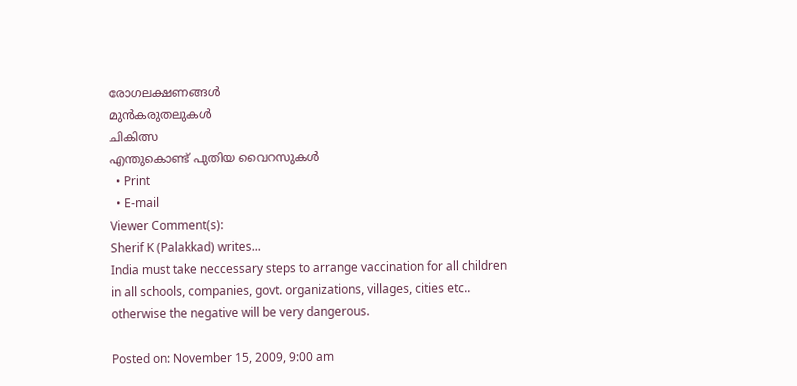രോഗലക്ഷണങ്ങള്‍
മുന്‍കരുതലുകള്‍
ചികിത്സ
എന്തുകൊണ്ട് പുതിയ വൈറസുകള്‍
  • Print
  • E-mail
Viewer Comment(s):
Sherif K (Palakkad) writes...
India must take neccessary steps to arrange vaccination for all children in all schools, companies, govt. organizations, villages, cities etc.. otherwise the negative will be very dangerous.

Posted on: November 15, 2009, 9:00 am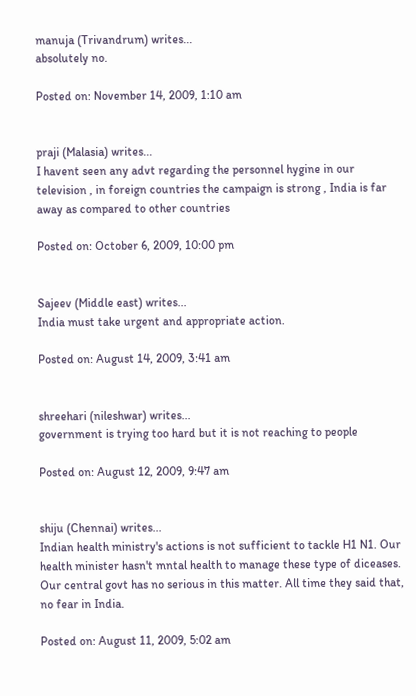manuja (Trivandrum) writes...
absolutely no.

Posted on: November 14, 2009, 1:10 am


praji (Malasia) writes...
I havent seen any advt regarding the personnel hygine in our television , in foreign countries the campaign is strong , India is far away as compared to other countries

Posted on: October 6, 2009, 10:00 pm


Sajeev (Middle east) writes...
India must take urgent and appropriate action.

Posted on: August 14, 2009, 3:41 am


shreehari (nileshwar) writes...
government is trying too hard but it is not reaching to people

Posted on: August 12, 2009, 9:47 am


shiju (Chennai) writes...
Indian health ministry's actions is not sufficient to tackle H1 N1. Our health minister hasn't mntal health to manage these type of diceases. Our central govt has no serious in this matter. All time they said that, no fear in India.

Posted on: August 11, 2009, 5:02 am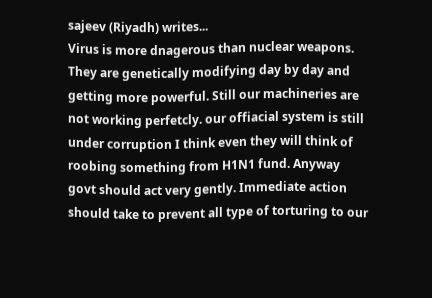sajeev (Riyadh) writes...
Virus is more dnagerous than nuclear weapons. They are genetically modifying day by day and getting more powerful. Still our machineries are not working perfetcly. our offiacial system is still under corruption I think even they will think of roobing something from H1N1 fund. Anyway govt should act very gently. Immediate action should take to prevent all type of torturing to our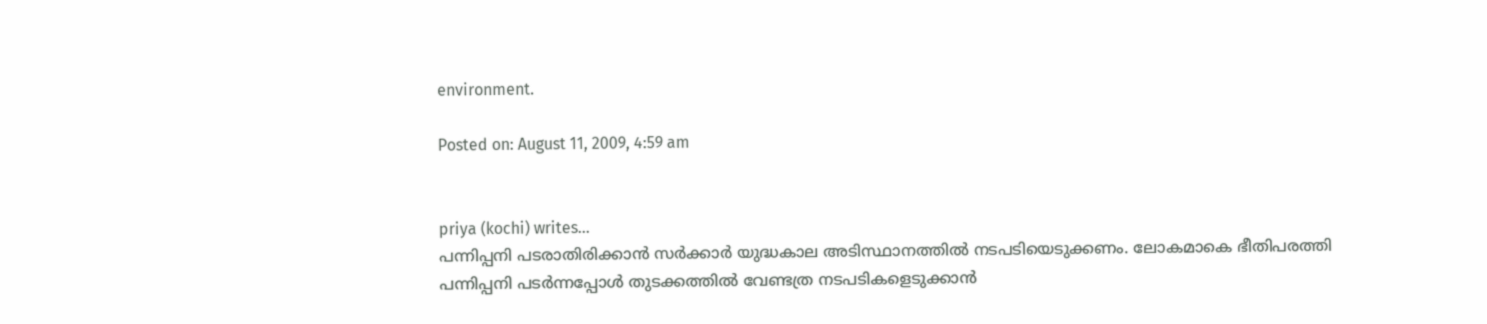environment.

Posted on: August 11, 2009, 4:59 am


priya (kochi) writes...
പന്നിപ്പനി പടരാതിരിക്കാന്‍ സര്‍ക്കാര്‍ യുദ്ധകാല അടിസ്ഥാനത്തില്‍ നടപടിയെടുക്കണം. ലോകമാകെ ഭീതിപരത്തി പന്നിപ്പനി പടര്‍ന്നപ്പോള്‍ തുടക്കത്തില്‍ വേണ്ടത്ര നടപടികളെടുക്കാന്‍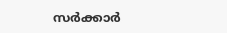സര്‍ക്കാര്‍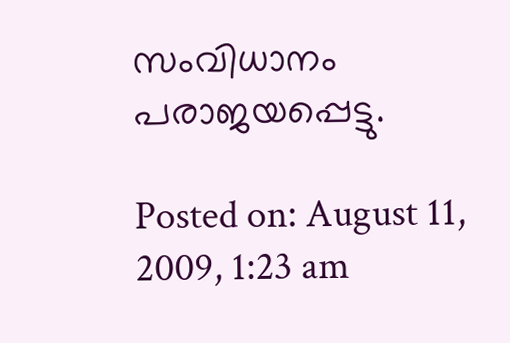സംവിധാനം പരാജയപ്പെട്ടു.

Posted on: August 11, 2009, 1:23 am